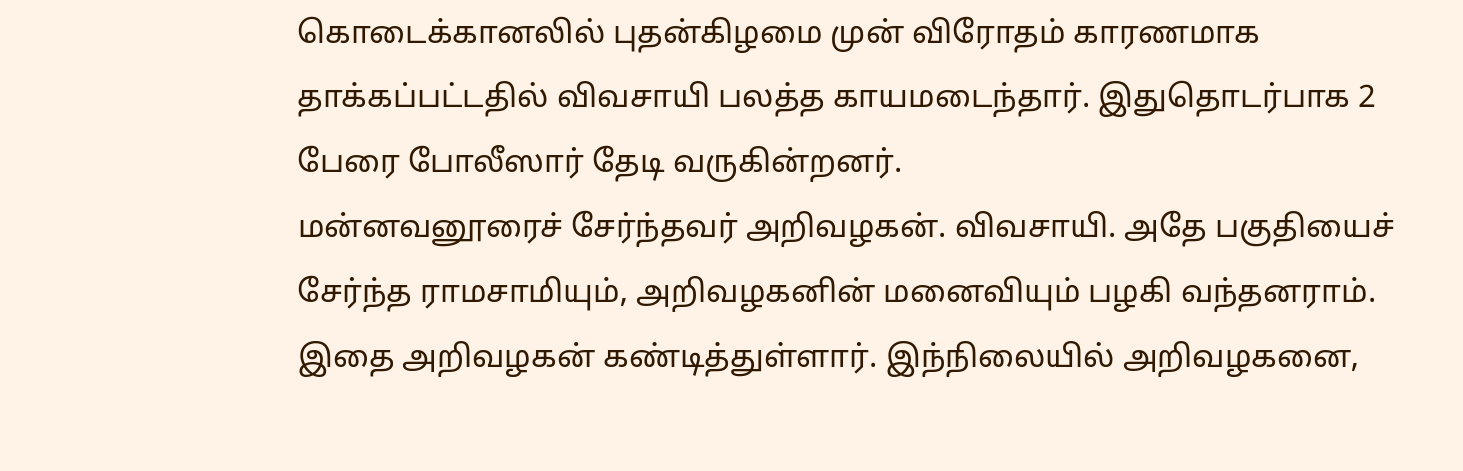கொடைக்கானலில் புதன்கிழமை முன் விரோதம் காரணமாக தாக்கப்பட்டதில் விவசாயி பலத்த காயமடைந்தார். இதுதொடர்பாக 2 பேரை போலீஸார் தேடி வருகின்றனர்.
மன்னவனூரைச் சேர்ந்தவர் அறிவழகன். விவசாயி. அதே பகுதியைச் சேர்ந்த ராமசாமியும், அறிவழகனின் மனைவியும் பழகி வந்தனராம். இதை அறிவழகன் கண்டித்துள்ளார். இந்நிலையில் அறிவழகனை,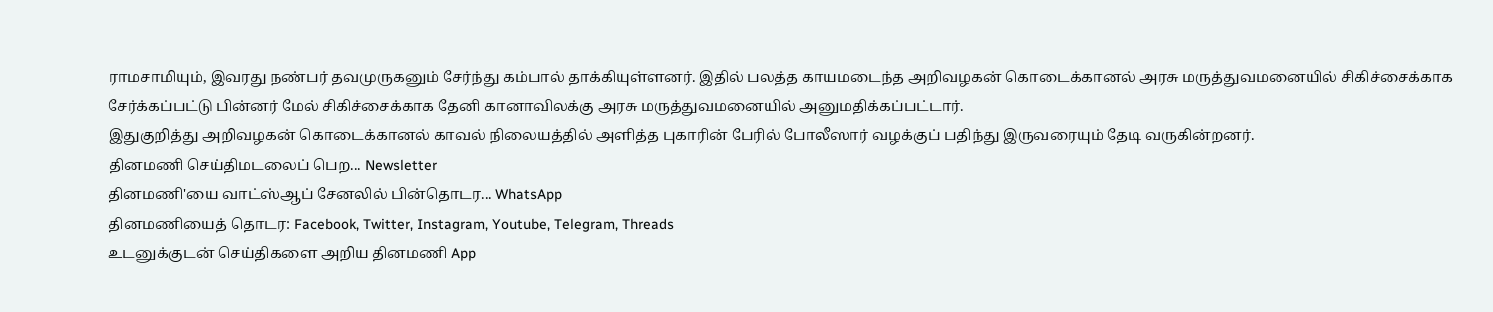ராமசாமியும், இவரது நண்பர் தவமுருகனும் சேர்ந்து கம்பால் தாக்கியுள்ளனர். இதில் பலத்த காயமடைந்த அறிவழகன் கொடைக்கானல் அரசு மருத்துவமனையில் சிகிச்சைக்காக சேர்க்கப்பட்டு பின்னர் மேல் சிகிச்சைக்காக தேனி கானாவிலக்கு அரசு மருத்துவமனையில் அனுமதிக்கப்பட்டார்.
இதுகுறித்து அறிவழகன் கொடைக்கானல் காவல் நிலையத்தில் அளித்த புகாரின் பேரில் போலீஸார் வழக்குப் பதிந்து இருவரையும் தேடி வருகின்றனர்.
தினமணி செய்திமடலைப் பெற... Newsletter
தினமணி'யை வாட்ஸ்ஆப் சேனலில் பின்தொடர... WhatsApp
தினமணியைத் தொடர: Facebook, Twitter, Instagram, Youtube, Telegram, Threads
உடனுக்குடன் செய்திகளை அறிய தினமணி App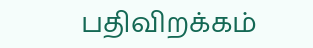பதிவிறக்கம்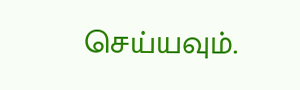செய்யவும்.